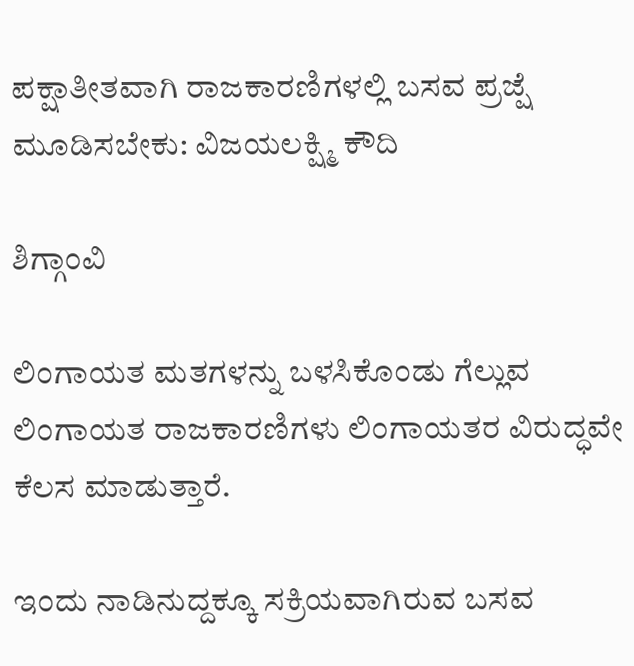ಪಕ್ಷಾತೀತವಾಗಿ ರಾಜಕಾರಣಿಗಳಲ್ಲಿ ಬಸವ ಪ್ರಜ್ಷೆ ಮೂಡಿಸಬೇಕು: ವಿಜಯಲಕ್ಷ್ಮಿ ಕೌದಿ

ಶಿಗ್ಗಾಂವಿ

ಲಿಂಗಾಯತ ಮತಗಳನ್ನು ಬಳಸಿಕೊಂಡು ಗೆಲ್ಲುವ ಲಿಂಗಾಯತ ರಾಜಕಾರಣಿಗಳು ಲಿಂಗಾಯತರ ವಿರುದ್ಧವೇ ಕೆಲಸ ಮಾಡುತ್ತಾರೆ.

ಇಂದು ನಾಡಿನುದ್ದಕ್ಕೂ ಸಕ್ರಿಯವಾಗಿರುವ ಬಸವ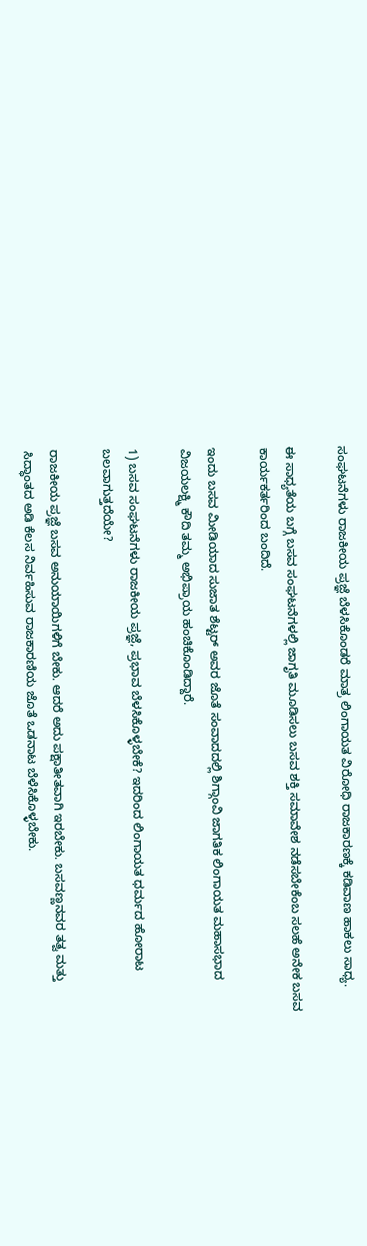ಸಂಘಟನೆಗಳು ರಾಜಕೀಯ ಪ್ರಜ್ಞೆ ಬೆಳಸಿಕೊಂಡರೆ ಮಾತ್ರ ಲಿಂಗಾಯತ ವಿರೋಧಿ ರಾಜಕಾರಣಕ್ಕೆ ಕಡಿವಾಣ ಹಾಕಲು ಸಾಧ್ಯ.

ಈ ಸಾಧ್ಯತೆಯ ಬಗ್ಗೆ ಬಸವ ಸಂಘಟನೆಗಳಲ್ಲಿ ಜಾಗೃತಿ ಮೂಡಿಸಲು ಬಸವ ಶಕ್ತಿ ಸಮಾವೇಶ ನಡೆಸಬೇಕೆಂಬ ಸಲಹೆ ಅನೇಕ ಬಸವ ಕಾರ್ಯಕರ್ತರಿಂದ ಬಂದಿದೆ.

ಇಂದು ಬಸವ ಮೀಡಿಯಾದ ಸುಜಾತ ಶೆಟ್ಟರ್ ಅವರ ಜೊತೆ ಸಂವಾದದಲ್ಲಿ ಶಿಗ್ಗಾಂವಿ ಜಾಗತಿಕ ಲಿಂಗಾಯತ ಮಹಾಸಭಾದ ವಿಜಯಲಕ್ಷ್ಮಿ ಕೌದಿ ತಮ್ಮ ಅಭಿಪ್ರಾಯ ಹಂಚಿಕೊಂಡಿದ್ದಾರೆ.

1) ಬಸವ ಸಂಘಟನೆಗಳು ರಾಜಕೀಯ ಪ್ರಜ್ಞೆ, ಪ್ರಭಾವ ಬೆಳಸಿಕೊಳ್ಳಬೇಕೆ? ಇದರಿಂದ ಲಿಂಗಾಯತ ಧರ್ಮದ ಹೋರಾಟ ಬಲವಾಗುತ್ತದೆಯೇ?

ರಾಜಕೀಯ ಪ್ರಜ್ಞೆ ಬಸವ ಅನುಯಾಯಿಗಳಿಗೆ ಬೇಕು. ಆದರೆ ಅದು ಪಕ್ಷಾತೀತವಾಗಿ ಇರಬೇಕು. ಬಸವಣ್ಣನವರ ತತ್ವ ಮತ್ತು ಸಿದ್ಧಾಂತದ ಅಡಿ ಕೆಲಸ ನಿರ್ವಹಿಸುವ ರಾಜಕಾರಣಿಯ ಜೊತೆ ಒಡನಾಟ ಬೆಳೆಸಿಕೊಳ್ಳಬೇಕು.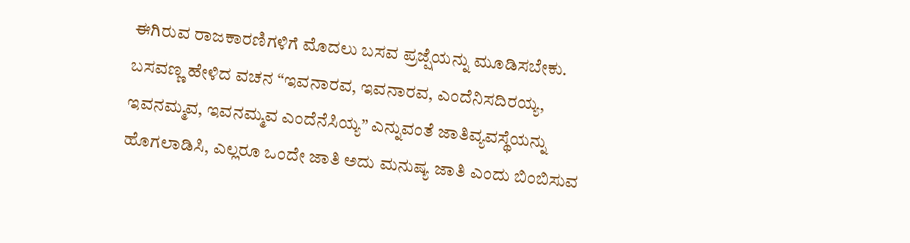ಈಗಿರುವ ರಾಜಕಾರಣಿಗಳಿಗೆ ಮೊದಲು ಬಸವ ಪ್ರಜ್ಷೆಯನ್ನು ಮೂಡಿಸಬೇಕು. ಬಸವಣ್ಣ ಹೇಳಿದ ವಚನ “ಇವನಾರವ, ಇವನಾರವ, ಎಂದೆನಿಸದಿರಯ್ಯ, ಇವನಮ್ಮವ, ಇವನಮ್ಮವ ಎಂದೆನೆಸಿಯ್ಯ” ಎನ್ನುವಂತೆ ಜಾತಿವ್ಯವಸ್ಥೆಯನ್ನು ಹೊಗಲಾಡಿಸಿ, ಎಲ್ಲರೂ ಒಂದೇ ಜಾತಿ ಅದು ಮನುಷ್ಯ ಜಾತಿ ಎಂದು ಬಿಂಬಿಸುವ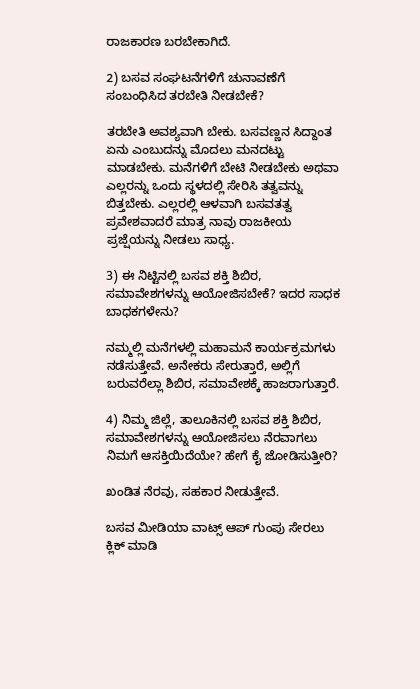ರಾಜಕಾರಣ ಬರಬೇಕಾಗಿದೆ.

2) ಬಸವ ಸಂಘಟನೆಗಳಿಗೆ ಚುನಾವಣೆಗೆ ಸಂಬಂಧಿಸಿದ ತರಬೇತಿ ನೀಡಬೇಕೆ?

ತರಬೇತಿ ಅವಶ್ಯವಾಗಿ ಬೇಕು. ಬಸವಣ್ಣನ ಸಿದ್ದಾಂತ ಏನು ಎಂಬುದನ್ನು ಮೊದಲು ಮನದಟ್ಟು ಮಾಡಬೇಕು. ಮನೆಗಳಿಗೆ ಬೇಟಿ ನೀಡಬೇಕು ಅಥವಾ ಎಲ್ಲರನ್ನು ಒಂದು ಸ್ಥಳದಲ್ಲಿ ಸೇರಿಸಿ ತತ್ವವನ್ನು ಬಿತ್ತಬೇಕು. ಎಲ್ಲರಲ್ಲಿ ಆಳವಾಗಿ ಬಸವತತ್ವ ಪ್ರವೇಶವಾದರೆ ಮಾತ್ರ ನಾವು ರಾಜಕೀಯ ಪ್ರಜ್ಷೆಯನ್ನು ನೀಡಲು ಸಾಧ್ಯ.

3) ಈ ನಿಟ್ಟಿನಲ್ಲಿ ಬಸವ ಶಕ್ತಿ ಶಿಬಿರ, ಸಮಾವೇಶಗಳನ್ನು ಆಯೋಜಿಸಬೇಕೆ? ಇದರ ಸಾಧಕ ಬಾಧಕಗಳೇನು?

ನಮ್ಮಲ್ಲಿ ಮನೆಗಳಲ್ಲಿ ಮಹಾಮನೆ ಕಾರ್ಯಕ್ರಮಗಳು ನಡೆಸುತ್ತೇವೆ. ಅನೇಕರು ಸೇರುತ್ತಾರೆ, ಅಲ್ಲಿಗೆ ಬರುವರೆಲ್ಲಾ ಶಿಬಿರ, ಸಮಾವೇಶಕ್ಕೆ ಹಾಜರಾಗುತ್ತಾರೆ.

4) ನಿಮ್ಮ ಜಿಲ್ಲೆ, ತಾಲೂಕಿನಲ್ಲಿ ಬಸವ ಶಕ್ತಿ ಶಿಬಿರ, ಸಮಾವೇಶಗಳನ್ನು ಆಯೋಜಿಸಲು ನೆರವಾಗಲು ನಿಮಗೆ ಆಸಕ್ತಿಯಿದೆಯೇ? ಹೇಗೆ ಕೈ ಜೋಡಿಸುತ್ತೀರಿ?

ಖಂಡಿತ ನೆರವು, ಸಹಕಾರ ನೀಡುತ್ತೇವೆ.

ಬಸವ ಮೀಡಿಯಾ ವಾಟ್ಸ್ ಆಪ್ ಗುಂಪು ಸೇರಲು ಕ್ಲಿಕ್ ಮಾಡಿ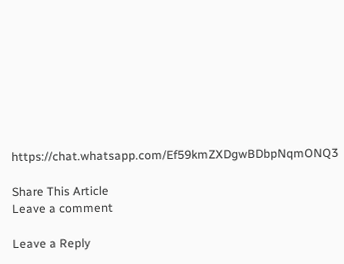https://chat.whatsapp.com/Ef59kmZXDgwBDbpNqmONQ3

Share This Article
Leave a comment

Leave a Reply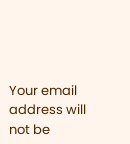Your email address will not be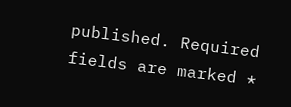published. Required fields are marked *